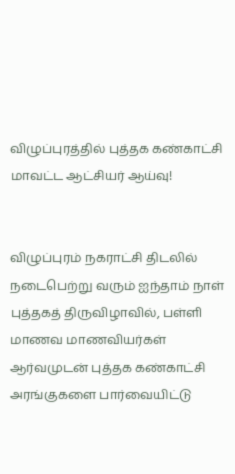விழுப்புரத்தில் புத்தக கண்காட்சி மாவட்ட ஆட்சியர் ஆய்வு!


விழுப்புரம் நகராட்சி திடலில் நடைபெற்று வரும் ஐந்தாம் நாள் புத்தகத் திருவிழாவில், பள்ளி மாணவ மாணவியர்கள் ஆர்வமுடன் புத்தக கண்காட்சி அரங்குகளை பார்வையிட்டு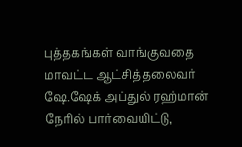புத்தகங்கள் வாங்குவதை மாவட்ட ஆட்சித்தலைவர் ஷே.ஷேக் அப்துல் ரஹ்மான் நேரில் பார்வையிட்டு,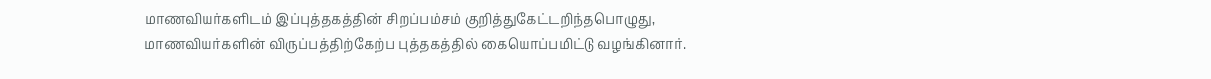மாணவியர்களிடம் இப்புத்தகத்தின் சிறப்பம்சம் குறித்துகேட்டறிந்தபொழுது, மாணவியர்களின் விருப்பத்திற்கேற்ப புத்தகத்தில் கையொப்பமிட்டு வழங்கினார்.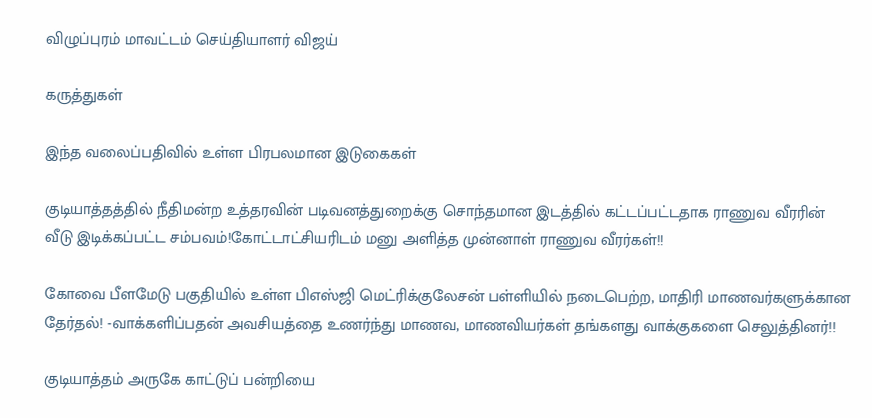விழுப்புரம் மாவட்டம் செய்தியாளர் விஜய்

கருத்துகள்

இந்த வலைப்பதிவில் உள்ள பிரபலமான இடுகைகள்

குடியாத்தத்தில் நீதிமன்ற உத்தரவின் படிவனத்துறைக்கு சொந்தமான இடத்தில் கட்டப்பட்டதாக ராணுவ வீரரின் வீடு இடிக்கப்பட்ட சம்பவம்!கோட்டாட்சியரிடம் மனு அளித்த முன்னாள் ராணுவ வீரர்கள்!!

கோவை பீளமேடு பகுதியில் உள்ள பிஎஸ்ஜி மெட்ரிக்குலேசன் பள்ளியில் நடைபெற்ற, மாதிரி மாணவர்களுக்கான தேர்தல்! -வாக்களிப்பதன் அவசியத்தை உணர்ந்து மாணவ, மாணவியர்கள் தங்களது வாக்குகளை செலுத்தினர்!!

குடியாத்தம் அருகே காட்டுப் பன்றியை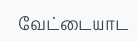வேட்டையாட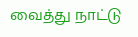வைத்து நாட்டு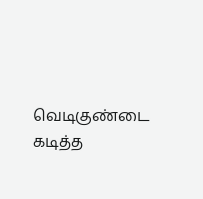வெடிகுண்டை கடித்த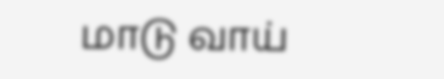மாடு வாய்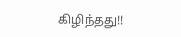கிழிந்தது!!